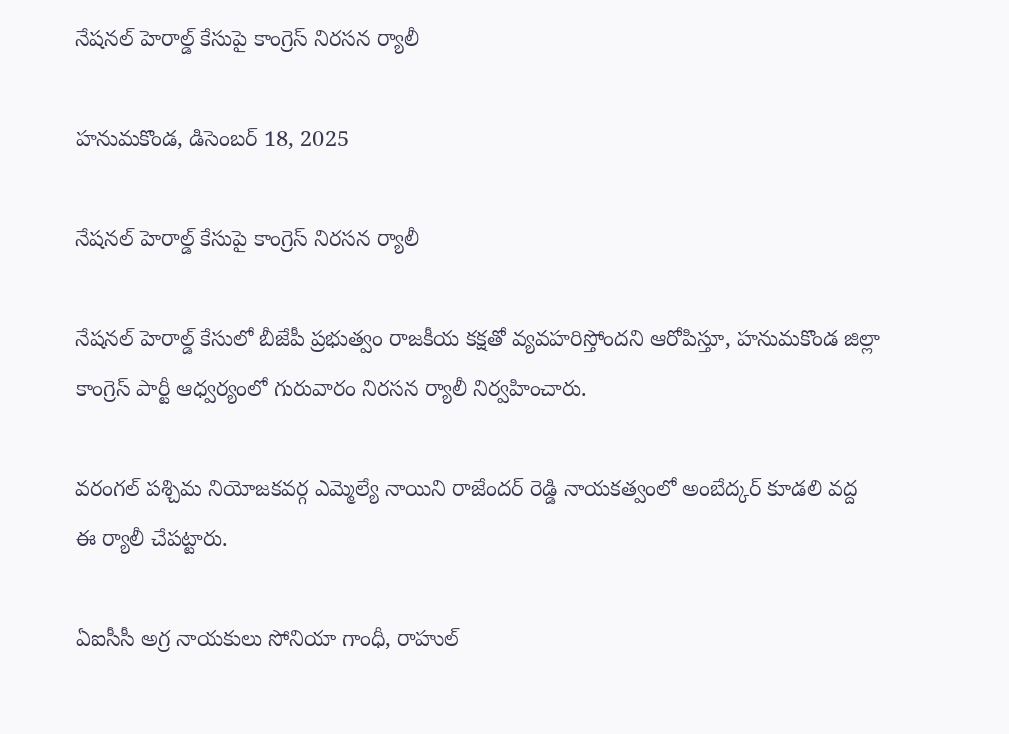నేషనల్ హెరాల్డ్ కేసుపై కాంగ్రెస్ నిరసన ర్యాలీ

హనుమకొండ, డిసెంబర్ 18, 2025

నేషనల్ హెరాల్డ్ కేసుపై కాంగ్రెస్ నిరసన ర్యాలీ

నేషనల్ హెరాల్డ్ కేసులో బీజేపీ ప్రభుత్వం రాజకీయ కక్షతో వ్యవహరిస్తోందని ఆరోపిస్తూ, హనుమకొండ జిల్లా కాంగ్రెస్ పార్టీ ఆధ్వర్యంలో గురువారం నిరసన ర్యాలీ నిర్వహించారు.

వరంగల్ పశ్చిమ నియోజకవర్గ ఎమ్మెల్యే నాయిని రాజేందర్ రెడ్డి నాయకత్వంలో అంబేద్కర్ కూడలి వద్ద ఈ ర్యాలీ చేపట్టారు.

ఏఐసీసీ అగ్ర నాయకులు సోనియా గాంధీ, రాహుల్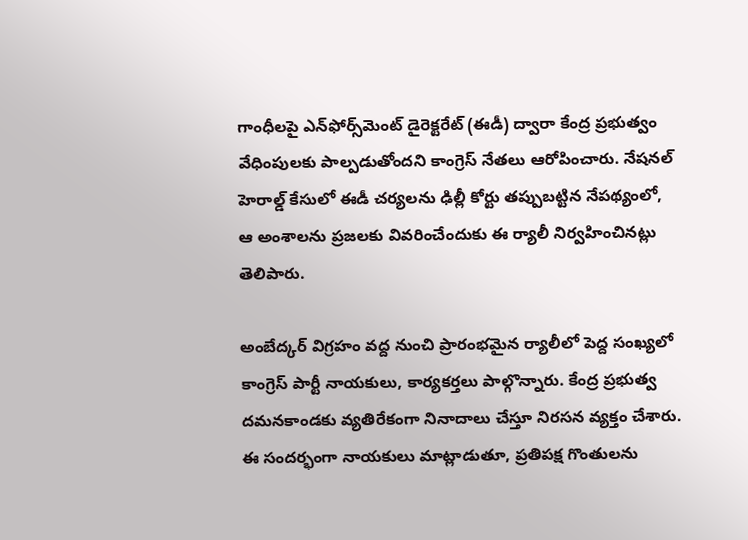గాంధీలపై ఎన్‌ఫోర్స్‌మెంట్ డైరెక్టరేట్ (ఈడీ) ద్వారా కేంద్ర ప్రభుత్వం వేధింపులకు పాల్పడుతోందని కాంగ్రెస్ నేతలు ఆరోపించారు. నేషనల్ హెరాల్డ్ కేసులో ఈడీ చర్యలను ఢిల్లీ కోర్టు తప్పుబట్టిన నేపథ్యంలో, ఆ అంశాలను ప్రజలకు వివరించేందుకు ఈ ర్యాలీ నిర్వహించినట్లు తెలిపారు.

అంబేద్కర్ విగ్రహం వద్ద నుంచి ప్రారంభమైన ర్యాలీలో పెద్ద సంఖ్యలో కాంగ్రెస్ పార్టీ నాయకులు, కార్యకర్తలు పాల్గొన్నారు. కేంద్ర ప్రభుత్వ దమనకాండకు వ్యతిరేకంగా నినాదాలు చేస్తూ నిరసన వ్యక్తం చేశారు. ఈ సందర్భంగా నాయకులు మాట్లాడుతూ, ప్రతిపక్ష గొంతులను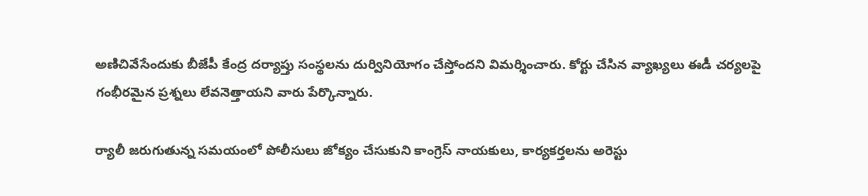అణిచివేసేందుకు బీజేపీ కేంద్ర దర్యాప్తు సంస్థలను దుర్వినియోగం చేస్తోందని విమర్శించారు. కోర్టు చేసిన వ్యాఖ్యలు ఈడీ చర్యలపై గంభీరమైన ప్రశ్నలు లేవనెత్తాయని వారు పేర్కొన్నారు.

ర్యాలీ జరుగుతున్న సమయంలో పోలీసులు జోక్యం చేసుకుని కాంగ్రెస్ నాయకులు, కార్యకర్తలను అరెస్టు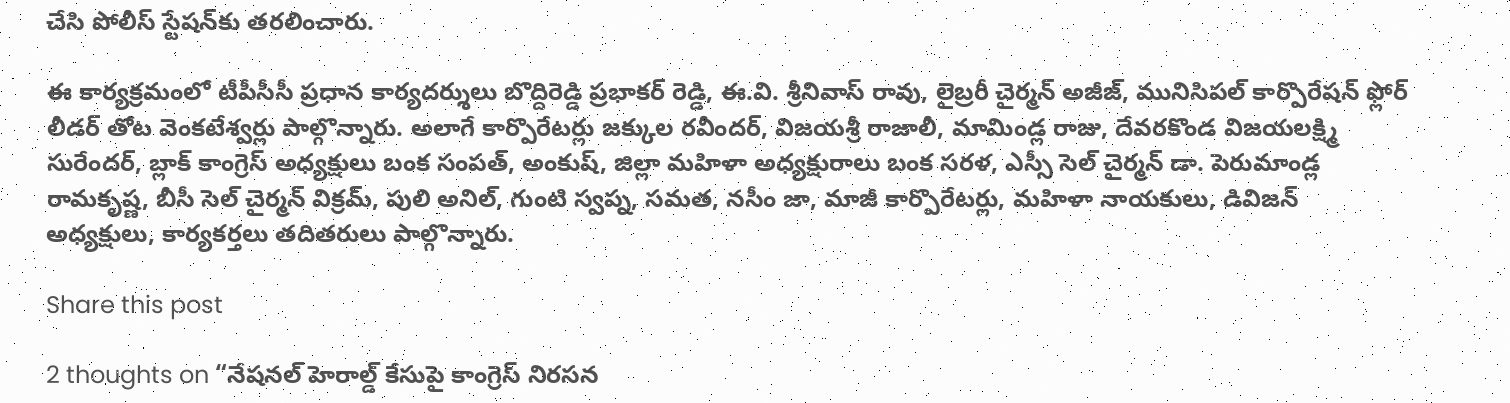చేసి పోలీస్ స్టేషన్‌కు తరలించారు.

ఈ కార్యక్రమంలో టీపీసీసీ ప్రధాన కార్యదర్శులు బొద్దిరెడ్డి ప్రభాకర్ రెడ్డి, ఈ.వి. శ్రీనివాస్ రావు, లైబ్రరీ చైర్మన్ అజీజ్, మునిసిపల్ కార్పొరేషన్ ఫ్లోర్ లీడర్ తోట వెంకటేశ్వర్లు పాల్గొన్నారు. అలాగే కార్పొరేటర్లు జక్కుల రవీందర్, విజయశ్రీ రాజాలీ, మామిండ్ల రాజు, దేవరకొండ విజయలక్ష్మి సురేందర్, బ్లాక్ కాంగ్రెస్ అధ్యక్షులు బంక సంపత్, అంకుష్, జిల్లా మహిళా అధ్యక్షురాలు బంక సరళ, ఎస్సీ సెల్ చైర్మన్ డా. పెరుమాండ్ల రామకృష్ణ, బీసీ సెల్ చైర్మన్ విక్రమ్, పులి అనిల్, గుంటి స్వప్న, సమత, నసీం జా, మాజీ కార్పొరేటర్లు, మహిళా నాయకులు, డివిజన్ అధ్యక్షులు, కార్యకర్తలు తదితరులు పాల్గొన్నారు.

Share this post

2 thoughts on “నేషనల్ హెరాల్డ్ కేసుపై కాంగ్రెస్ నిరసన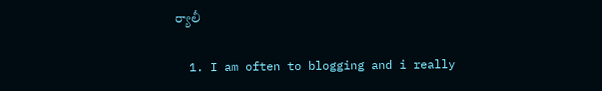ర్యాలీ

  1. I am often to blogging and i really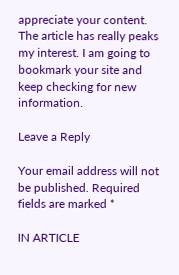appreciate your content. The article has really peaks my interest. I am going to bookmark your site and keep checking for new information.

Leave a Reply

Your email address will not be published. Required fields are marked *

IN ARTICLE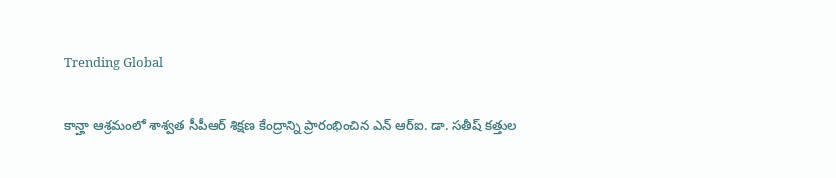Trending Global

కాన్హా ఆశ్రమంలో శాశ్వత సీపీఆర్ శిక్షణ కేంద్రాన్ని ప్రారంభించిన ఎన్ ఆర్ఐ. డా. సతీష్ కత్తుల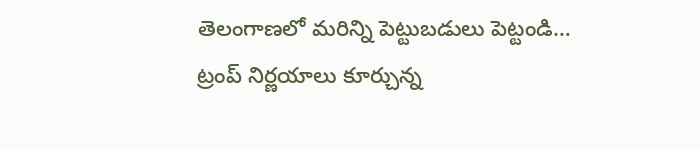తెలంగాణలో మరిన్ని పెట్టుబడులు పెట్టండి…
ట్రంప్ నిర్ణయాలు కూర్చున్న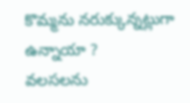కొమ్మను నరుక్కున్నట్లుగా ఉన్నాయా ?
వలసలను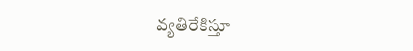వ్యతిరేకిస్తూ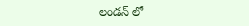లండన్ లో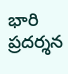భారి ప్రదర్శన